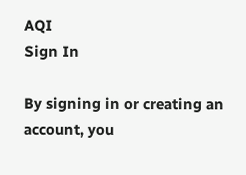AQI
Sign In

By signing in or creating an account, you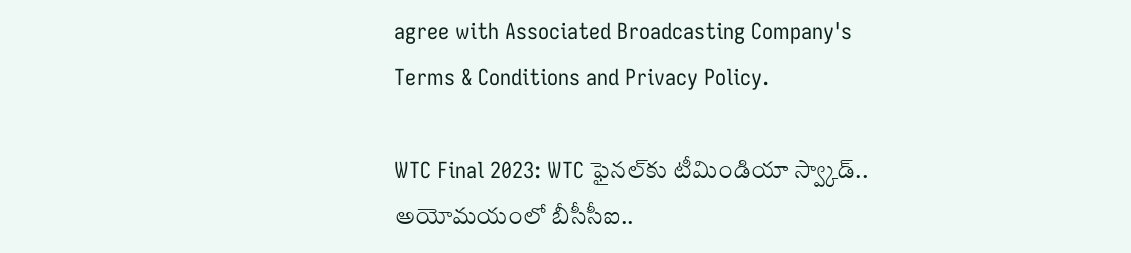agree with Associated Broadcasting Company's Terms & Conditions and Privacy Policy.

WTC Final 2023: WTC ఫైనల్‌కు టీమిండియా స్వ్కాడ్.. అయోమయంలో బీసీసీఐ..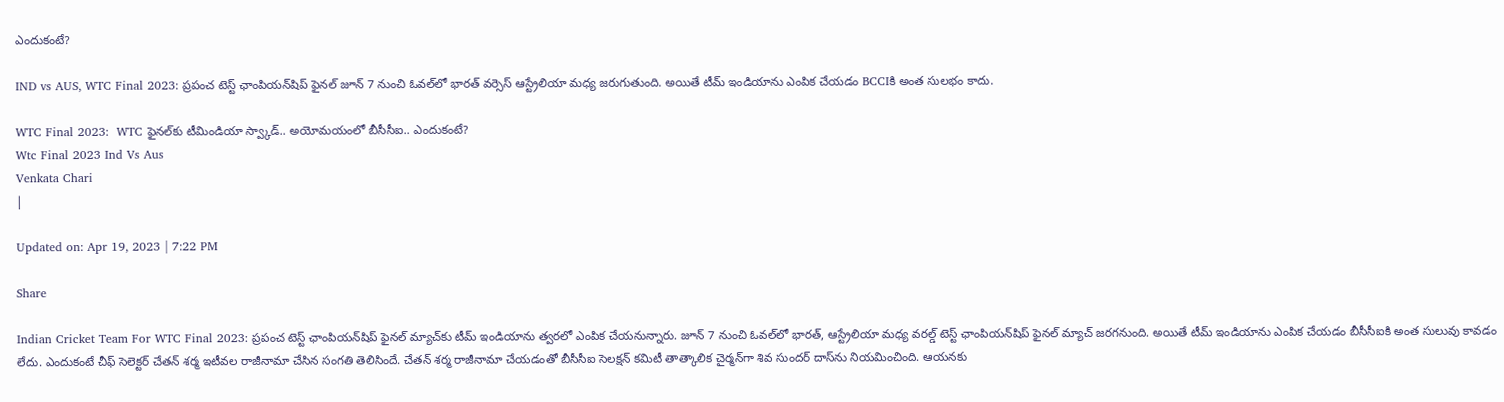ఎందుకంటే?

IND vs AUS, WTC Final 2023: ప్రపంచ టెస్ట్ ఛాంపియన్‌షిప్ ఫైనల్ జూన్ 7 నుంచి ఓవల్‌లో భారత్ వర్సెస్ ఆస్ట్రేలియా మధ్య జరుగుతుంది. అయితే టీమ్ ఇండియాను ఎంపిక చేయడం BCCIకి అంత సులభం కాదు.

WTC Final 2023:  WTC ఫైనల్‌కు టీమిండియా స్వ్కాడ్.. అయోమయంలో బీసీసీఐ.. ఎందుకంటే?
Wtc Final 2023 Ind Vs Aus
Venkata Chari
|

Updated on: Apr 19, 2023 | 7:22 PM

Share

Indian Cricket Team For WTC Final 2023: ప్రపంచ టెస్ట్ ఛాంపియన్‌షిప్ ఫైనల్ మ్యాచ్‌కు టీమ్ ఇండియాను త్వరలో ఎంపిక చేయనున్నారు. జూన్ 7 నుంచి ఓవల్‌లో భారత్, ఆస్ట్రేలియా మధ్య వరల్డ్ టెస్ట్ ఛాంపియన్‌షిప్ ఫైనల్ మ్యాచ్ జరగనుంది. అయితే టీమ్ ఇండియాను ఎంపిక చేయడం బీసీసీఐకి అంత సులువు కావడం లేదు. ఎందుకంటే చీఫ్ సెలెక్టర్ చేతన్ శర్మ ఇటీవల రాజీనామా చేసిన సంగతి తెలిసిందే. చేతన్ శర్మ రాజీనామా చేయడంతో బీసీసీఐ సెలక్షన్ కమిటీ తాత్కాలిక చైర్మన్‌గా శివ సుందర్ దాస్‌ను నియమించింది. ఆయనకు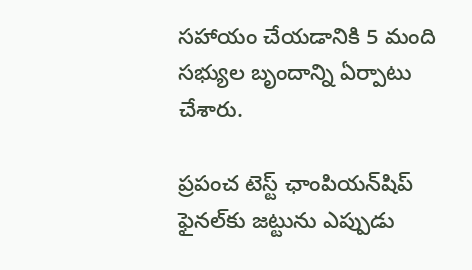సహాయం చేయడానికి 5 మంది సభ్యుల బృందాన్ని ఏర్పాటు చేశారు.

ప్రపంచ టెస్ట్ ఛాంపియన్‌షిప్ ఫైనల్‌కు జట్టును ఎప్పుడు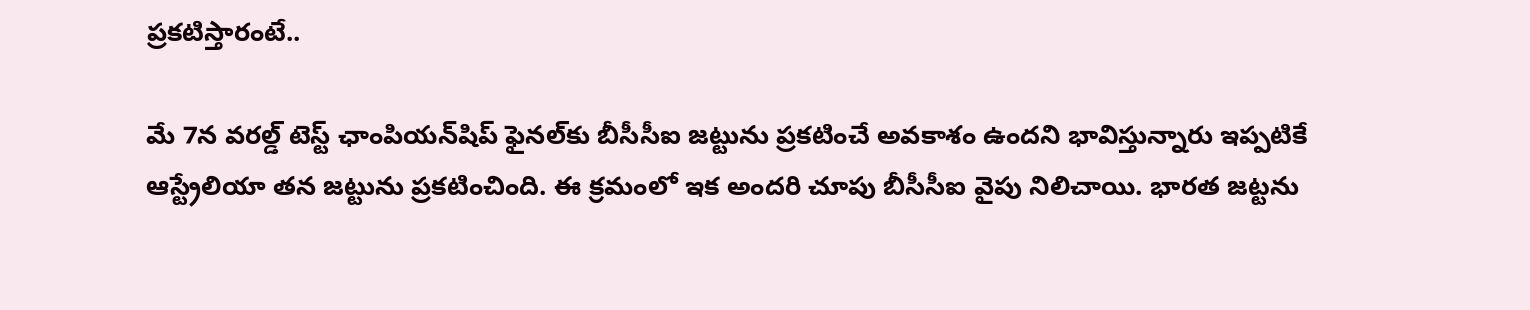ప్రకటిస్తారంటే..

మే 7న వరల్డ్ టెస్ట్ ఛాంపియన్‌షిప్ ఫైనల్‌కు బీసీసీఐ జట్టును ప్రకటించే అవకాశం ఉందని భావిస్తున్నారు ఇప్పటికే ఆస్ట్రేలియా తన జట్టును ప్రకటించింది. ఈ క్రమంలో ఇక అందరి చూపు బీసీసీఐ వైపు నిలిచాయి. భారత జట్టను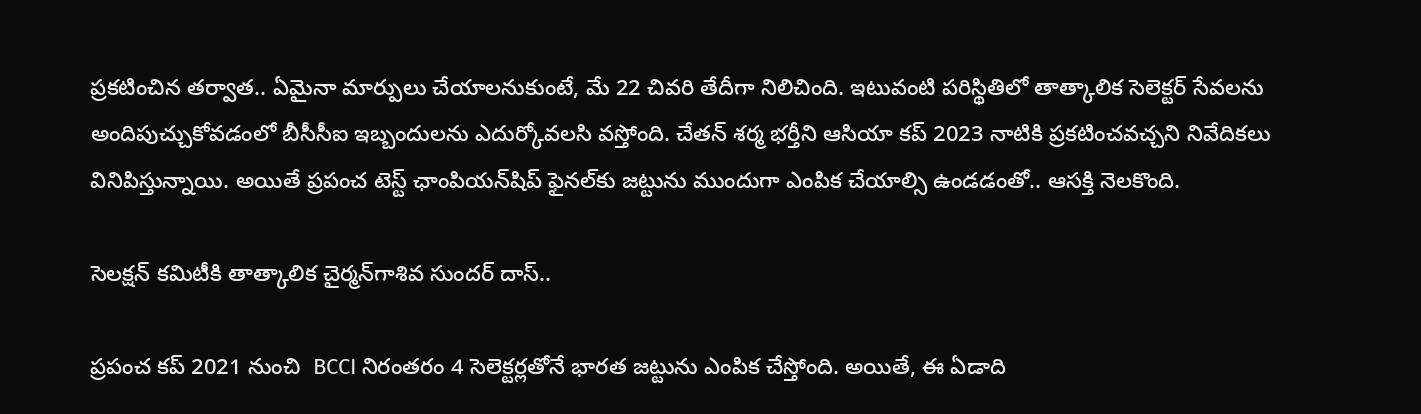ప్రకటించిన తర్వాత.. ఏమైనా మార్పులు చేయాలనుకుంటే, మే 22 చివరి తేదీగా నిలిచింది. ఇటువంటి పరిస్థితిలో తాత్కాలిక సెలెక్టర్ సేవలను అందిపుచ్చుకోవడంలో బీసీసీఐ ఇబ్బందులను ఎదుర్కోవలసి వస్తోంది. చేతన్ శర్మ భర్తీని ఆసియా కప్ 2023 నాటికి ప్రకటించవచ్చని నివేదికలు వినిపిస్తున్నాయి. అయితే ప్రపంచ టెస్ట్ ఛాంపియన్‌షిప్ ఫైనల్‌కు జట్టును ముందుగా ఎంపిక చేయాల్సి ఉండడంతో.. ఆసక్తి నెలకొంది.

సెలక్షన్ కమిటీకి తాత్కాలిక చైర్మన్‌గాశివ సుందర్ దాస్..

ప్రపంచ కప్ 2021 నుంచి  BCCI నిరంతరం 4 సెలెక్టర్లతోనే భారత జట్టును ఎంపిక చేస్తోంది. అయితే, ఈ ఏడాది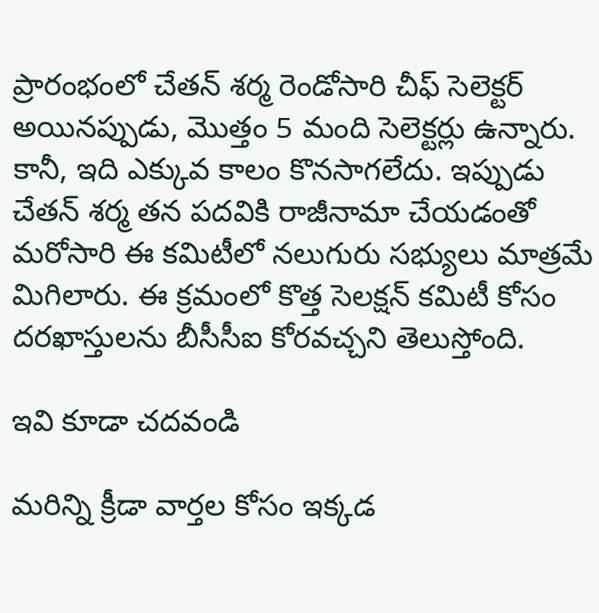ప్రారంభంలో చేతన్ శర్మ రెండోసారి చీఫ్ సెలెక్టర్ అయినప్పుడు, మొత్తం 5 మంది సెలెక్టర్లు ఉన్నారు. కానీ, ఇది ఎక్కువ కాలం కొనసాగలేదు. ఇప్పుడు చేతన్ శర్మ తన పదవికి రాజీనామా చేయడంతో మరోసారి ఈ కమిటీలో నలుగురు సభ్యులు మాత్రమే మిగిలారు. ఈ క్రమంలో కొత్త సెలక్షన్ కమిటీ కోసం దరఖాస్తులను బీసీసీఐ కోరవచ్చని తెలుస్తోంది.

ఇవి కూడా చదవండి

మరిన్ని క్రీడా వార్తల కోసం ఇక్కడ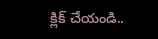క్లిక్ చేయండి..